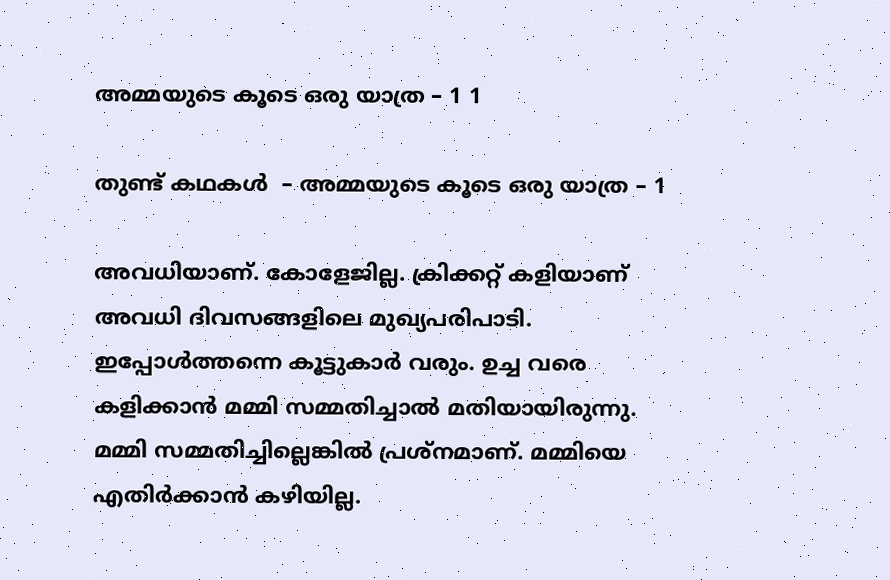അമ്മയുടെ കൂടെ ഒരു യാത്ര – 1 1

തുണ്ട് കഥകള്‍  – അമ്മയുടെ കൂടെ ഒരു യാത്ര – 1

അവധിയാണ്. കോളേജില്ല. ക്രിക്കറ്റ് കളിയാണ് അവധി ദിവസങ്ങളിലെ മുഖ്യപരിപാടി. ഇപ്പോള്‍ത്തന്നെ കൂട്ടുകാര്‍ വരും. ഉച്ച വരെ കളിക്കാന്‍ മമ്മി സമ്മതിച്ചാല്‍ മതിയായിരുന്നു. മമ്മി സമ്മതിച്ചില്ലെങ്കില്‍ പ്രശ്നമാണ്. മമ്മിയെ എതിര്‍ക്കാന്‍ കഴിയില്ല.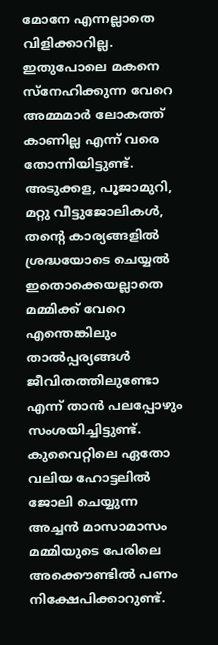മോനേ എന്നല്ലാതെ വിളിക്കാറില്ല. ഇതുപോലെ മകനെ സ്നേഹിക്കുന്ന വേറെ അമ്മമാര്‍ ലോകത്ത് കാണില്ല എന്ന് വരെ തോന്നിയിട്ടുണ്ട്. അടുക്കള, പൂജാമുറി, മറ്റു വീട്ടുജോലികള്‍, തന്‍റെ കാര്യങ്ങളില്‍ ശ്രദ്ധയോടെ ചെയ്യല്‍ ഇതൊക്കെയല്ലാതെ മമ്മിക്ക് വേറെ എന്തെങ്കിലും താല്‍പ്പര്യങ്ങള്‍ ജീവിതത്തിലുണ്ടോ എന്ന് താന്‍ പലപ്പോഴും സംശയിച്ചിട്ടുണ്ട്.
കുവൈറ്റിലെ ഏതോ വലിയ ഹോട്ടലില്‍ ജോലി ചെയ്യുന്ന അച്ചന്‍ മാസാമാസം മമ്മിയുടെ പേരിലെ അക്കൌണ്ടില്‍ പണം നിക്ഷേപിക്കാറുണ്ട്.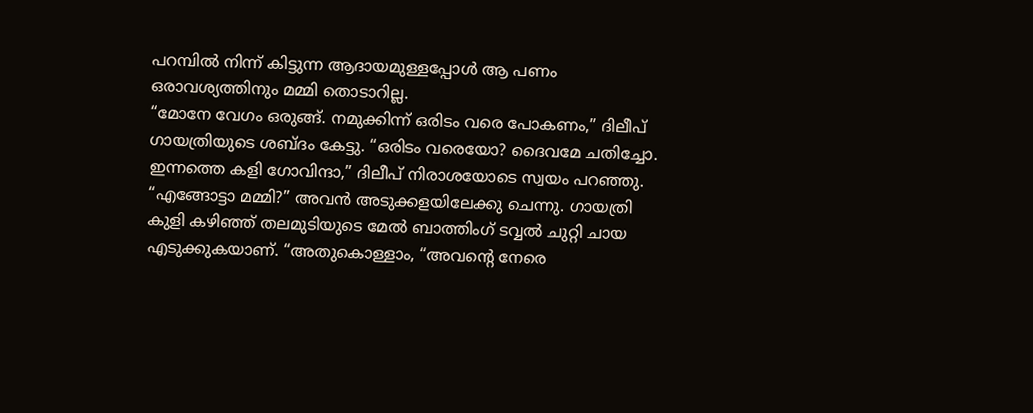പറമ്പില്‍ നിന്ന് കിട്ടുന്ന ആദായമുള്ളപ്പോള്‍ ആ പണം ഒരാവശ്യത്തിനും മമ്മി തൊടാറില്ല.
“മോനേ വേഗം ഒരുങ്ങ്‌. നമുക്കിന്ന് ഒരിടം വരെ പോകണം,” ദിലീപ് ഗായത്രിയുടെ ശബ്ദം കേട്ടു. “ഒരിടം വരെയോ? ദൈവമേ ചതിച്ചോ. ഇന്നത്തെ കളി ഗോവിന്ദാ,” ദിലീപ് നിരാശയോടെ സ്വയം പറഞ്ഞു. “എങ്ങോട്ടാ മമ്മി?” അവന്‍ അടുക്കളയിലേക്കു ചെന്നു. ഗായത്രി കുളി കഴിഞ്ഞ് തലമുടിയുടെ മേല്‍ ബാത്തിംഗ് ടവ്വല്‍ ചുറ്റി ചായ എടുക്കുകയാണ്. “അതുകൊള്ളാം, “അവന്‍റെ നേരെ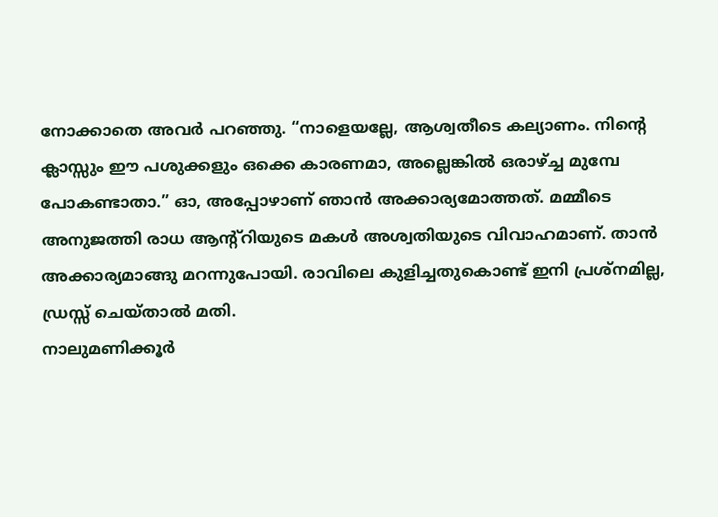നോക്കാതെ അവര്‍ പറഞ്ഞു. “നാളെയല്ലേ, ആശ്വതീടെ കല്യാണം. നിന്‍റെ ക്ലാസ്സും ഈ പശുക്കളും ഒക്കെ കാരണമാ, അല്ലെങ്കില്‍ ഒരാഴ്ച്ച മുമ്പേ പോകണ്ടാതാ.” ഓ, അപ്പോഴാണ്‌ ഞാന്‍ അക്കാര്യമോത്തത്. മമ്മീടെ അനുജത്തി രാധ ആന്‍റ്റിയുടെ മകള്‍ അശ്വതിയുടെ വിവാഹമാണ്. താന്‍ അക്കാര്യമാങ്ങു മറന്നുപോയി. രാവിലെ കുളിച്ചതുകൊണ്ട് ഇനി പ്രശ്നമില്ല, ഡ്രസ്സ് ചെയ്താല്‍ മതി.
നാലുമണിക്കൂര്‍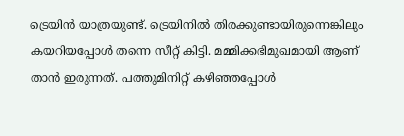ട്രെയിന്‍ യാത്രയുണ്ട്. ട്രെയിനില്‍ തിരക്കുണ്ടായിരുന്നെങ്കിലും കയറിയപ്പോള്‍ തന്നെ സീറ്റ് കിട്ടി. മമ്മിക്കഭിമുഖമായി ആണ് താന്‍ ഇരുന്നത്. പത്തുമിനിറ്റ് കഴിഞ്ഞപ്പോള്‍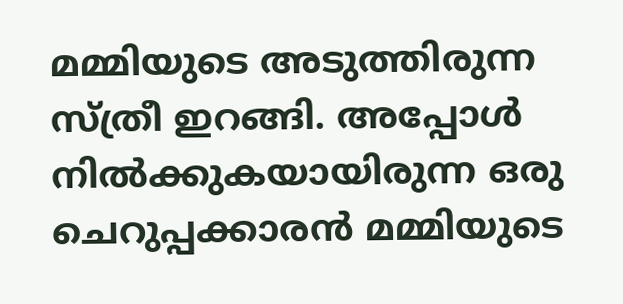മമ്മിയുടെ അടുത്തിരുന്ന സ്ത്രീ ഇറങ്ങി. അപ്പോള്‍ നില്‍ക്കുകയായിരുന്ന ഒരു ചെറുപ്പക്കാരന്‍ മമ്മിയുടെ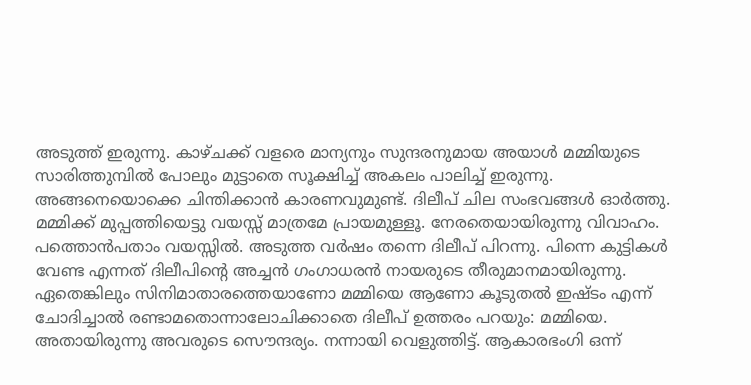അടുത്ത് ഇരുന്നു. കാഴ്ചക്ക് വളരെ മാന്യനും സുന്ദരനുമായ അയാള്‍ മമ്മിയുടെ സാരിത്തുമ്പില്‍ പോലും മുട്ടാതെ സൂക്ഷിച്ച് അകലം പാലിച്ച് ഇരുന്നു. അങ്ങനെയൊക്കെ ചിന്തിക്കാന്‍ കാരണവുമുണ്ട്. ദിലീപ് ചില സംഭവങ്ങള്‍ ഓര്‍ത്തു.
മമ്മിക്ക് മുപ്പത്തിയെട്ടു വയസ്സ് മാത്രമേ പ്രായമുള്ളൂ. നേരതെയായിരുന്നു വിവാഹം. പത്തൊന്‍പതാം വയസ്സില്‍. അടുത്ത വര്‍ഷം തന്നെ ദിലീപ് പിറന്നു. പിന്നെ കുട്ടികള്‍ വേണ്ട എന്നത് ദിലീപിന്‍റെ അച്ചന്‍ ഗംഗാധരന്‍ നായരുടെ തീരുമാനമായിരുന്നു. ഏതെങ്കിലും സിനിമാതാരത്തെയാണോ മമ്മിയെ ആണോ കൂടുതല്‍ ഇഷ്ടം എന്ന് ചോദിച്ചാല്‍ രണ്ടാമതൊന്നാലോചിക്കാതെ ദിലീപ് ഉത്തരം പറയും: മമ്മിയെ. അതായിരുന്നു അവരുടെ സൌന്ദര്യം. നന്നായി വെളുത്തിട്ട്. ആകാരഭംഗി ഒന്ന്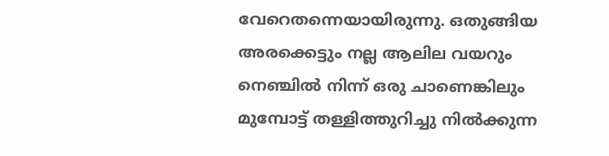വേറെതന്നെയായിരുന്നു. ഒതുങ്ങിയ അരക്കെട്ടും നല്ല ആലില വയറും നെഞ്ചില്‍ നിന്ന് ഒരു ചാണെങ്കിലും മുമ്പോട്ട്‌ തള്ളിത്തുറിച്ചു നില്‍ക്കുന്ന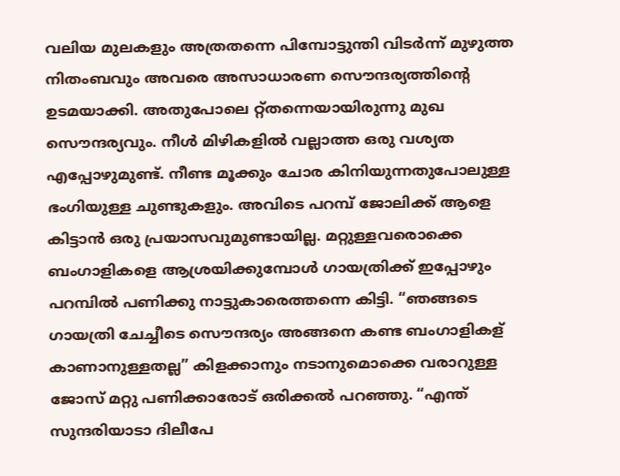വലിയ മുലകളും അത്രതന്നെ പിമ്പോട്ടുന്തി വിടര്‍ന്ന് മുഴുത്ത നിതംബവും അവരെ അസാധാരണ സൌന്ദര്യത്തിന്‍റെ ഉടമയാക്കി. അതുപോലെ റ്റ്തന്നെയായിരുന്നു മുഖ സൌന്ദര്യവും. നീള്‍ മിഴികളില്‍ വല്ലാത്ത ഒരു വശ്യത എപ്പോഴുമുണ്ട്. നീണ്ട മൂക്കും ചോര കിനിയുന്നതുപോലുള്ള ഭംഗിയുള്ള ചുണ്ടുകളും. അവിടെ പറമ്പ് ജോലിക്ക് ആളെ കിട്ടാന്‍ ഒരു പ്രയാസവുമുണ്ടായില്ല. മറ്റുള്ളവരൊക്കെ ബംഗാളികളെ ആശ്രയിക്കുമ്പോള്‍ ഗായത്രിക്ക് ഇപ്പോഴും പറമ്പില്‍ പണിക്കു നാട്ടുകാരെത്തന്നെ കിട്ടി. “ഞങ്ങടെ ഗായത്രി ചേച്ചീടെ സൌന്ദര്യം അങ്ങനെ കണ്ട ബംഗാളികള് കാണാനുള്ളതല്ല” കിളക്കാനും നടാനുമൊക്കെ വരാറുള്ള ജോസ്‌ മറ്റു പണിക്കാരോട് ഒരിക്കല്‍ പറഞ്ഞു. “എന്ത് സുന്ദരിയാടാ ദിലീപേ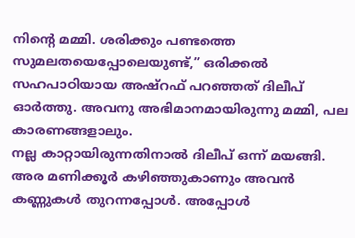നിന്‍റെ മമ്മി. ശരിക്കും പണ്ടത്തെ സുമലതയെപ്പോലെയുണ്ട്,” ഒരിക്കല്‍ സഹപാഠിയായ അഷ്‌റഫ്‌ പറഞ്ഞത് ദിലീപ് ഓര്‍ത്തു. അവനു അഭിമാനമായിരുന്നു മമ്മി, പല കാരണങ്ങളാലും.
നല്ല കാറ്റായിരുന്നതിനാല്‍ ദിലീപ് ഒന്ന് മയങ്ങി. അര മണിക്കൂര്‍ കഴിഞ്ഞുകാണും അവന്‍ കണ്ണുകള്‍ തുറന്നപ്പോള്‍. അപ്പോള്‍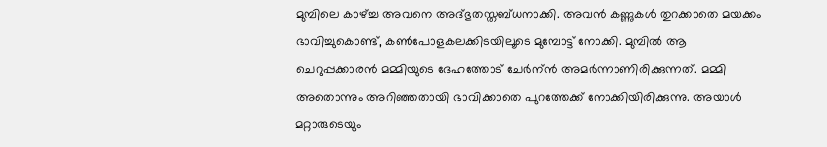മുമ്പിലെ കാഴ്ച്ച അവനെ അദ്ഭുതസ്തബ്ധനാക്കി. അവന്‍ കണ്ണുകള്‍ തുറക്കാതെ മയക്കം ഭാവിച്ചുകൊണ്ട്, കണ്‍പോളകലക്കിടയിലൂടെ മുമ്പോട്ട്‌ നോക്കി. മുമ്പില്‍ ആ ചെറുപ്പക്കാരന്‍ മമ്മിയുടെ ദേഹത്തോട് ചേര്‍ന്ന്‍ അമര്‍ന്നാണിരിക്കുന്നത്. മമ്മി അതൊന്നും അറിഞ്ഞതായി ഭാവിക്കാതെ പുറത്തേക്ക് നോക്കിയിരിക്കുന്നു. അയാള്‍ മറ്റാരുടെയും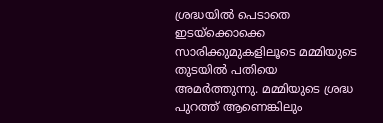ശ്രദ്ധയില്‍ പെടാതെ ഇടയ്ക്കൊക്കെ സാരിക്കുമുകളിലൂടെ മമ്മിയുടെ തുടയില്‍ പതിയെ അമര്‍ത്തുന്നു. മമ്മിയുടെ ശ്രദ്ധ പുറത്ത് ആണെങ്കിലും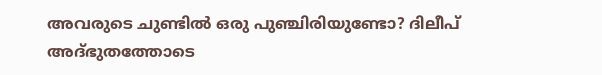അവരുടെ ചുണ്ടില്‍ ഒരു പുഞ്ചിരിയുണ്ടോ? ദിലീപ് അദ്ഭുതത്തോടെ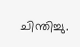ചിന്തിച്ചു.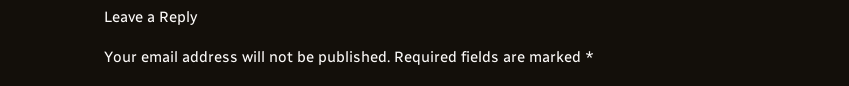Leave a Reply

Your email address will not be published. Required fields are marked *